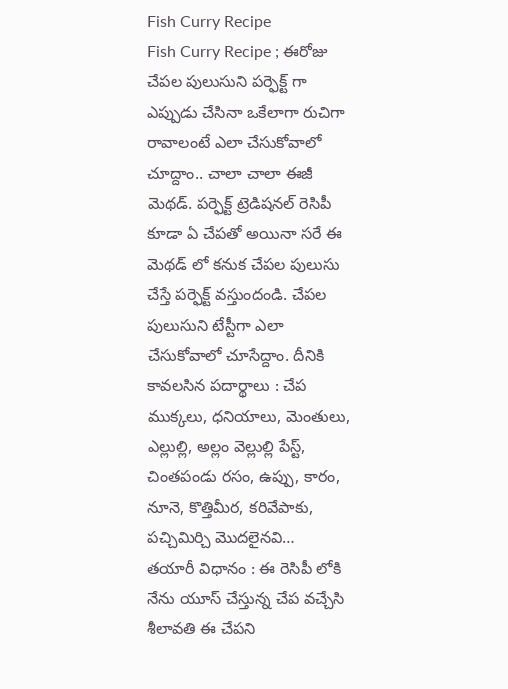Fish Curry Recipe
Fish Curry Recipe ; ఈరోజు చేపల పులుసుని పర్ఫెక్ట్ గా ఎప్పుడు చేసినా ఒకేలాగా రుచిగా రావాలంటే ఎలా చేసుకోవాలో చూద్దాం.. చాలా చాలా ఈజీ మెథడ్. పర్ఫెక్ట్ ట్రెడిషనల్ రెసిపీ కూడా ఏ చేపతో అయినా సరే ఈ మెథడ్ లో కనుక చేపల పులుసు చేస్తే పర్ఫెక్ట్ వస్తుందండి. చేపల పులుసుని టేస్టీగా ఎలా చేసుకోవాలో చూసేద్దాం. దీనికి కావలసిన పదార్థాలు : చేప ముక్కలు, ధనియాలు, మెంతులు, ఎల్లుల్లి, అల్లం వెల్లుల్లి పేస్ట్, చింతపండు రసం, ఉప్పు, కారం, నూనె, కొత్తిమీర, కరివేపాకు, పచ్చిమిర్చి మొదలైనవి…
తయారీ విధానం : ఈ రెసిపీ లోకి నేను యూస్ చేస్తున్న చేప వచ్చేసి శీలావతి ఈ చేపని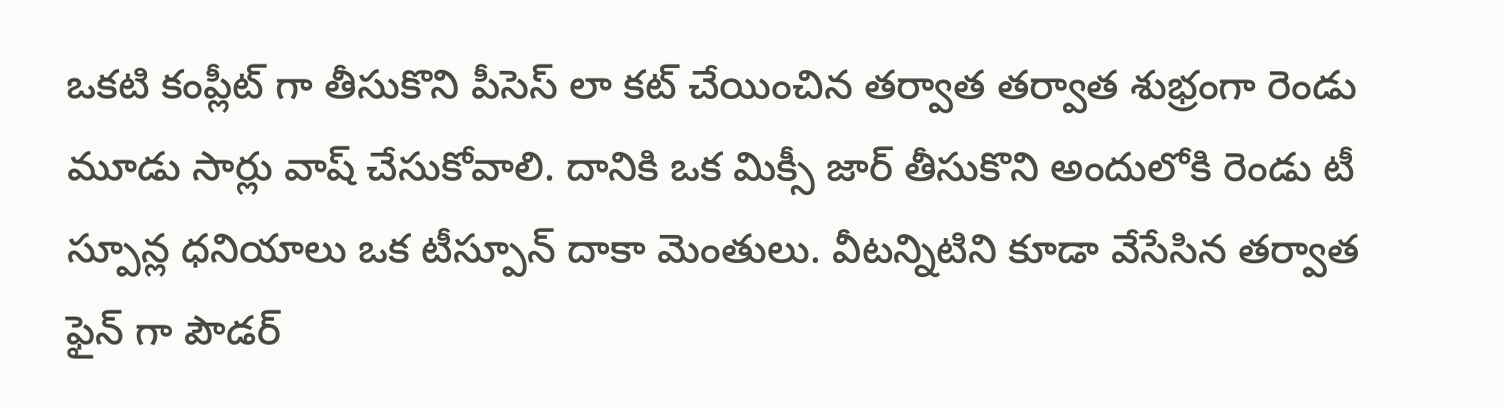ఒకటి కంప్లీట్ గా తీసుకొని పీసెస్ లా కట్ చేయించిన తర్వాత తర్వాత శుభ్రంగా రెండు మూడు సార్లు వాష్ చేసుకోవాలి. దానికి ఒక మిక్సీ జార్ తీసుకొని అందులోకి రెండు టీ స్పూన్ల ధనియాలు ఒక టీస్పూన్ దాకా మెంతులు. వీటన్నిటిని కూడా వేసేసిన తర్వాత ఫైన్ గా పౌడర్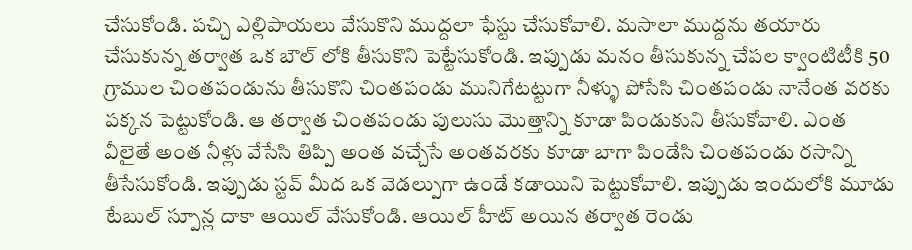చేసుకోండి. పచ్చి ఎల్లిపాయలు వేసుకొని ముద్దలా ఫేస్టు చేసుకోవాలి. మసాలా ముద్దను తయారు చేసుకున్న తర్వాత ఒక బౌల్ లోకి తీసుకొని పెట్టేసుకోండి. ఇప్పుడు మనం తీసుకున్న చేపల క్వాంటిటీకి 50 గ్రాముల చింతపండును తీసుకొని చింతపండు మునిగేటట్టుగా నీళ్ళు పోసేసి చింతపండు నానేంత వరకు పక్కన పెట్టుకోండి. ఆ తర్వాత చింతపండు పులుసు మొత్తాన్ని కూడా పిండుకుని తీసుకోవాలి. ఎంత వీలైతే అంత నీళ్లు వేసేసి తిప్పి అంత వచ్చేసే అంతవరకు కూడా బాగా పిండేసి చింతపండు రసాన్ని తీసేసుకోండి. ఇప్పుడు స్టవ్ మీద ఒక వెడల్పుగా ఉండే కడాయిని పెట్టుకోవాలి. ఇప్పుడు ఇందులోకి మూడు టేబుల్ స్పూన్ల దాకా ఆయిల్ వేసుకోండి. ఆయిల్ హీట్ అయిన తర్వాత రెండు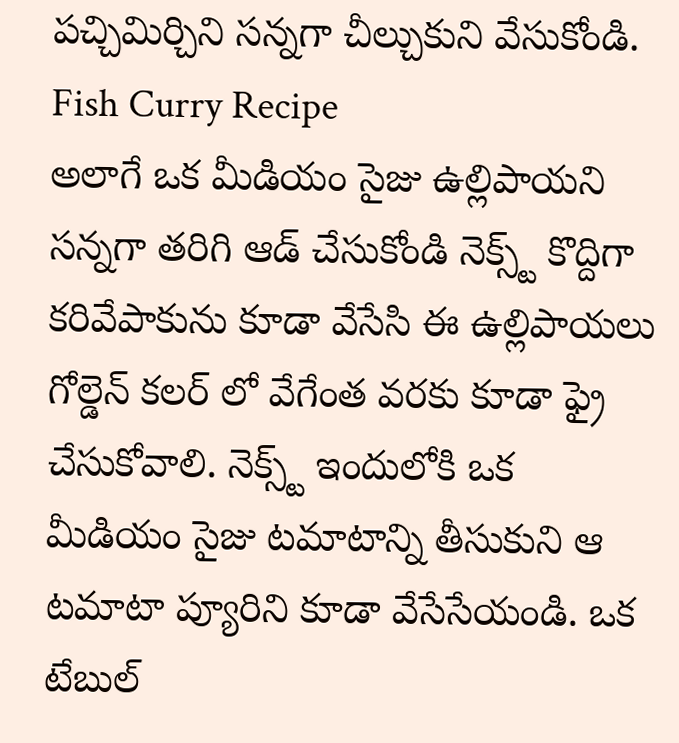పచ్చిమిర్చిని సన్నగా చీల్చుకుని వేసుకోండి.
Fish Curry Recipe
అలాగే ఒక మీడియం సైజు ఉల్లిపాయని సన్నగా తరిగి ఆడ్ చేసుకోండి నెక్స్ట్ కొద్దిగా కరివేపాకును కూడా వేసేసి ఈ ఉల్లిపాయలు గోల్డెన్ కలర్ లో వేగేంత వరకు కూడా ఫ్రై చేసుకోవాలి. నెక్స్ట్ ఇందులోకి ఒక మీడియం సైజు టమాటాన్ని తీసుకుని ఆ టమాటా ప్యూరిని కూడా వేసేసేయండి. ఒక టేబుల్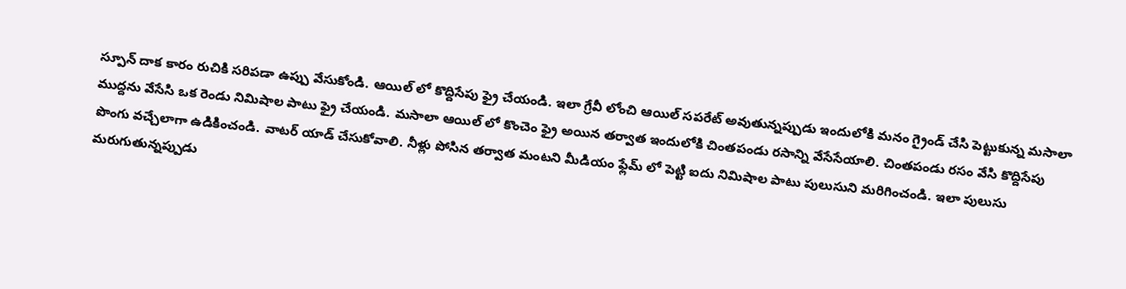స్పూన్ దాక కారం రుచికి సరిపడా ఉప్పు వేసుకోండి. ఆయిల్ లో కొద్దిసేపు ఫ్రై చేయండి. ఇలా గ్రేవీ లోంచి ఆయిల్ సపరేట్ అవుతున్నప్పుడు ఇందులోకి మనం గ్రైండ్ చేసి పెట్టుకున్న మసాలా ముద్దను వేసేసి ఒక రెండు నిమిషాల పాటు ఫ్రై చేయండి. మసాలా ఆయిల్ లో కొంచెం ఫ్రై అయిన తర్వాత ఇందులోకి చింతపండు రసాన్ని వేసేసేయాలి. చింతపండు రసం వేసి కొద్దిసేపు పొంగు వచ్చేలాగా ఉడికించండి. వాటర్ యాడ్ చేసుకోవాలి. నీళ్లు పోసిన తర్వాత మంటని మీడియం ఫ్లేమ్ లో పెట్టి ఐదు నిమిషాల పాటు పులుసుని మరిగించండి. ఇలా పులుసు మరుగుతున్నప్పుడు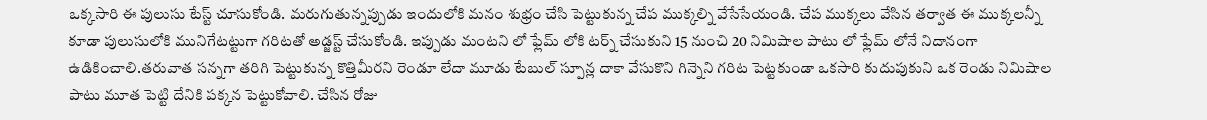ఒక్కసారి ఈ పులుసు టేస్ట్ చూసుకోండి. మరుగుతున్నప్పుడు ఇందులోకి మనం శుభ్రం చేసి పెట్టుకున్న చేప ముక్కల్ని వేసేసేయండి. చేప ముక్కలు వేసిన తర్వాత ఈ ముక్కలన్నీ కూడా పులుసులోకి మునిగేటట్టుగా గరిటతో అడ్జస్ట్ చేసుకోండి. ఇప్పుడు మంటని లో ఫ్లేమ్ లోకి టర్న్ చేసుకుని 15 నుంచి 20 నిమిషాల పాటు లో ఫ్లేమ్ లోనే నిదానంగా ఉడికించాలి.తరువాత సన్నగా తరిగి పెట్టుకున్న కొత్తిమీరని రెండూ లేదా మూడు టేబుల్ స్పూన్ల దాకా వేసుకొని గిన్నెని గరిట పెట్టకుండా ఒకసారి కుదుపుకుని ఒక రెండు నిమిషాల పాటు మూత పెట్టి దేనికి పక్కన పెట్టుకోవాలి. చేసిన రోజు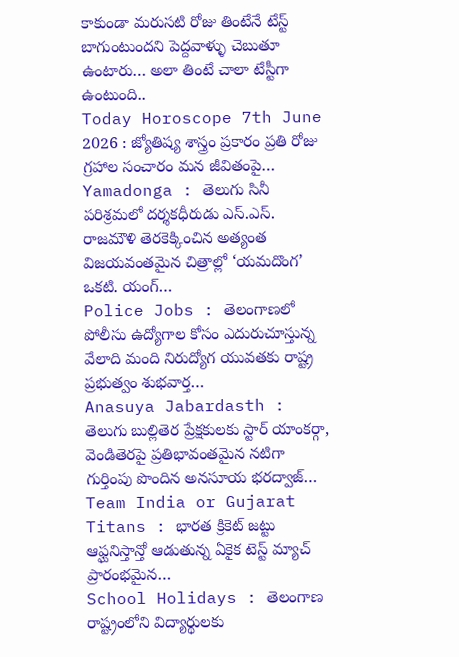కాకుండా మరుసటి రోజు తింటేనే టేస్ట్ బాగుంటుందని పెద్దవాళ్ళు చెబుతూ ఉంటారు… అలా తింటే చాలా టేస్టీగా ఉంటుంది..
Today Horoscope 7th June 2026 : జ్యోతిష్య శాస్త్రం ప్రకారం ప్రతి రోజు గ్రహాల సంచారం మన జీవితంపై…
Yamadonga : తెలుగు సినీ పరిశ్రమలో దర్శకధీరుడు ఎస్.ఎస్. రాజమౌళి తెరకెక్కించిన అత్యంత విజయవంతమైన చిత్రాల్లో ‘యమదొంగ’ ఒకటి. యంగ్…
Police Jobs : తెలంగాణలో పోలీసు ఉద్యోగాల కోసం ఎదురుచూస్తున్న వేలాది మంది నిరుద్యోగ యువతకు రాష్ట్ర ప్రభుత్వం శుభవార్త…
Anasuya Jabardasth : తెలుగు బుల్లితెర ప్రేక్షకులకు స్టార్ యాంకర్గా, వెండితెరపై ప్రతిభావంతమైన నటిగా గుర్తింపు పొందిన అనసూయ భరద్వాజ్…
Team India or Gujarat Titans : భారత క్రికెట్ జట్టు ఆఫ్ఘనిస్తాన్తో ఆడుతున్న ఏకైక టెస్ట్ మ్యాచ్ ప్రారంభమైన…
School Holidays : తెలంగాణ రాష్ట్రంలోని విద్యార్థులకు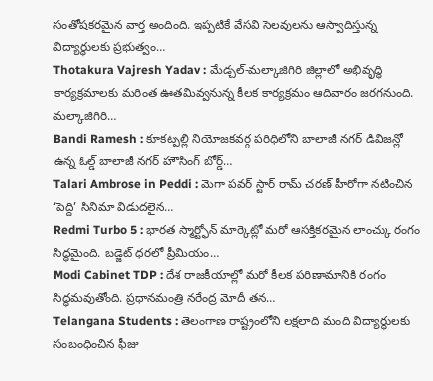సంతోషకరమైన వార్త అందింది. ఇప్పటికే వేసవి సెలవులను ఆస్వాదిస్తున్న విద్యార్థులకు ప్రభుత్వం…
Thotakura Vajresh Yadav : మేడ్చల్-మల్కాజిగిరి జిల్లాలో అభివృద్ధి కార్యక్రమాలకు మరింత ఊతమివ్వనున్న కీలక కార్యక్రమం ఆదివారం జరగనుంది. మల్కాజిగిరి…
Bandi Ramesh : కూకట్పల్లి నియోజకవర్గ పరిధిలోని బాలాజీ నగర్ డివిజన్లో ఉన్న ఓల్డ్ బాలాజీ నగర్ హౌసింగ్ బోర్డ్…
Talari Ambrose in Peddi : మెగా పవర్ స్టార్ రామ్ చరణ్ హీరోగా నటించిన ‘పెద్ది’ సినిమా విడుదలైన…
Redmi Turbo 5 : భారత స్మార్ట్ఫోన్ మార్కెట్లో మరో ఆసక్తికరమైన లాంచ్కు రంగం సిద్ధమైంది. బడ్జెట్ ధరలో ప్రీమియం…
Modi Cabinet TDP : దేశ రాజకీయాల్లో మరో కీలక పరిణామానికి రంగం సిద్ధమవుతోంది. ప్రధానమంత్రి నరేంద్ర మోదీ తన…
Telangana Students : తెలంగాణ రాష్ట్రంలోని లక్షలాది మంది విద్యార్థులకు సంబంధించిన ఫీజు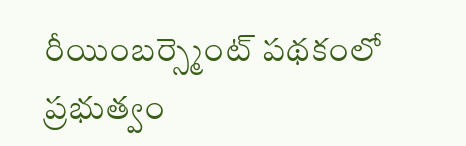రీయింబర్స్మెంట్ పథకంలో ప్రభుత్వం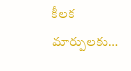కీలక మార్పులకు…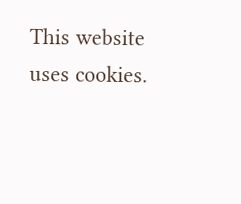This website uses cookies.